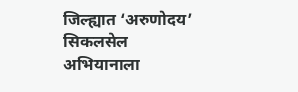जिल्ह्यात ‘अरुणोदय’ सिकलसेल अभियानाला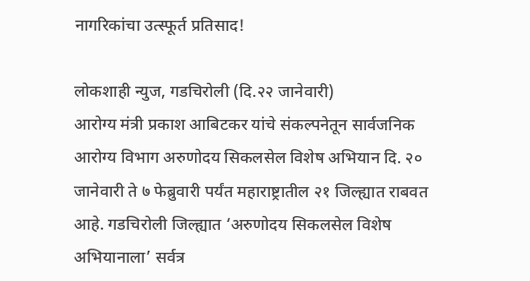नागरिकांचा उत्स्फूर्त प्रतिसाद!

लोकशाही न्युज, गडचिरोली (दि.२२ जानेवारी)
आरोग्य मंत्री प्रकाश आबिटकर यांचे संकल्पनेतून सार्वजनिक आरोग्य विभाग अरुणोदय सिकलसेल विशेष अभियान दि. २० जानेवारी ते ७ फेब्रुवारी पर्यंत महाराष्ट्रातील २१ जिल्ह्यात राबवत आहे. गडचिरोली जिल्ह्यात ‘अरुणोदय सिकलसेल विशेष अभियानाला’ सर्वत्र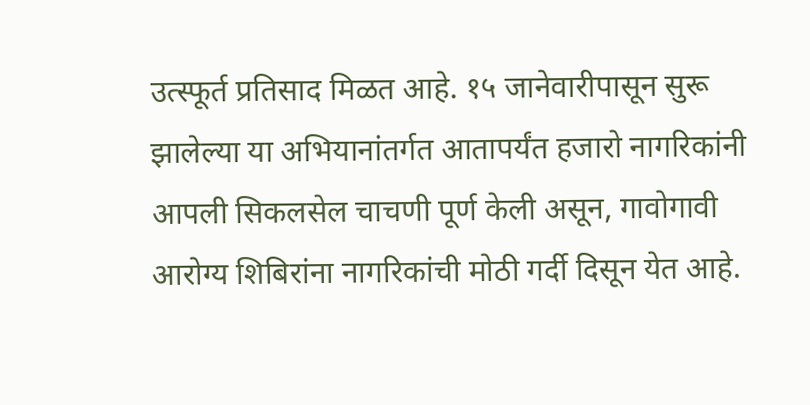उत्स्फूर्त प्रतिसाद मिळत आहे. १५ जानेवारीपासून सुरू झालेल्या या अभियानांतर्गत आतापर्यंत हजारो नागरिकांनी आपली सिकलसेल चाचणी पूर्ण केली असून, गावोगावी आरोग्य शिबिरांना नागरिकांची मोठी गर्दी दिसून येत आहे.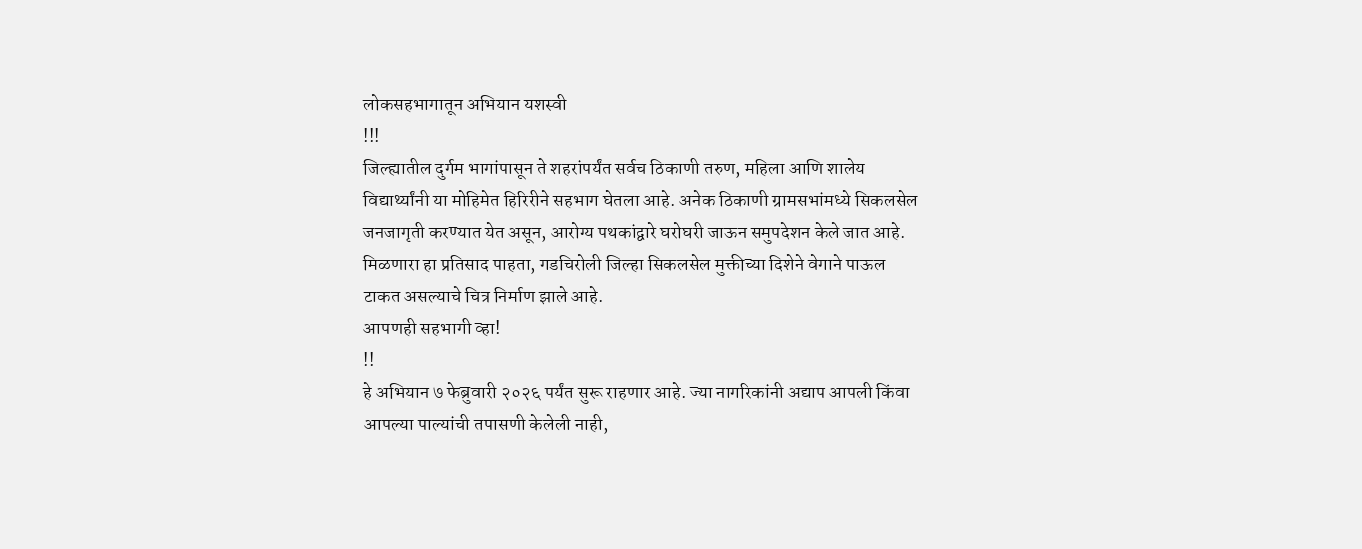लोकसहभागातून अभियान यशस्वी
!!!
जिल्ह्यातील दुर्गम भागांपासून ते शहरांपर्यंत सर्वच ठिकाणी तरुण, महिला आणि शालेय विद्यार्थ्यांनी या मोहिमेत हिरिरीने सहभाग घेतला आहे. अनेक ठिकाणी ग्रामसभांमध्ये सिकलसेल जनजागृती करण्यात येत असून, आरोग्य पथकांद्वारे घरोघरी जाऊन समुपदेशन केले जात आहे. मिळणारा हा प्रतिसाद पाहता, गडचिरोली जिल्हा सिकलसेल मुक्तीच्या दिशेने वेगाने पाऊल टाकत असल्याचे चित्र निर्माण झाले आहे.
आपणही सहभागी व्हा!
!!
हे अभियान ७ फेब्रुवारी २०२६ पर्यंत सुरू राहणार आहे. ज्या नागरिकांनी अद्याप आपली किंवा आपल्या पाल्यांची तपासणी केलेली नाही,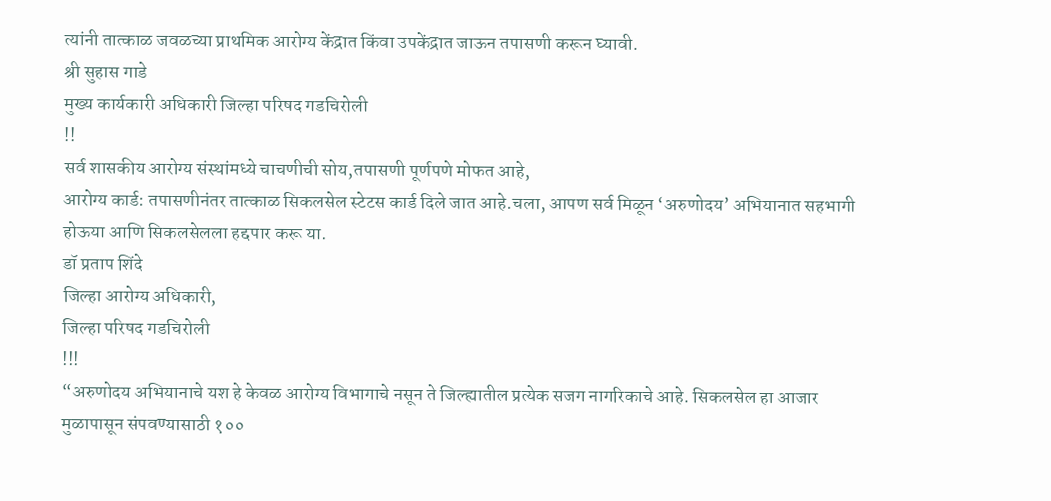त्यांनी तात्काळ जवळच्या प्राथमिक आरोग्य केंद्रात किंवा उपकेंद्रात जाऊन तपासणी करून घ्यावी.
श्री सुहास गाडे
मुख्य कार्यकारी अधिकारी जिल्हा परिषद गडचिरोली
!!
सर्व शासकीय आरोग्य संस्थांमध्ये चाचणीची सोय,तपासणी पूर्णपणे मोफत आहे,
आरोग्य कार्ड: तपासणीनंतर तात्काळ सिकलसेल स्टेटस कार्ड दिले जात आहे.चला, आपण सर्व मिळून ‘अरुणोदय’ अभियानात सहभागी होऊया आणि सिकलसेलला हद्दपार करू या.
डॉ प्रताप शिंदे
जिल्हा आरोग्य अधिकारी,
जिल्हा परिषद गडचिरोली
!!!
“अरुणोदय अभियानाचे यश हे केवळ आरोग्य विभागाचे नसून ते जिल्ह्यातील प्रत्येक सजग नागरिकाचे आहे. सिकलसेल हा आजार मुळापासून संपवण्यासाठी १००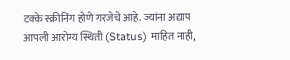टक्के स्क्रीनिंग होणे गरजेचे आहे. ज्यांना अद्याप आपली आरोग्य स्थिती (Status) माहित नाही,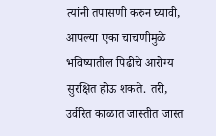त्यांनी तपासणी करुन घ्यावी, आपल्या एका चाचणीमुळे भविष्यातील पिढीचे आरोग्य सुरक्षित होऊ शकते. तरी, उर्वरित काळात जास्तीत जास्त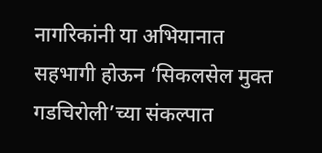नागरिकांनी या अभियानात सहभागी होऊन ‘सिकलसेल मुक्त गडचिरोली’च्या संकल्पात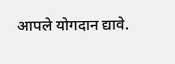आपले योगदान द्यावे.